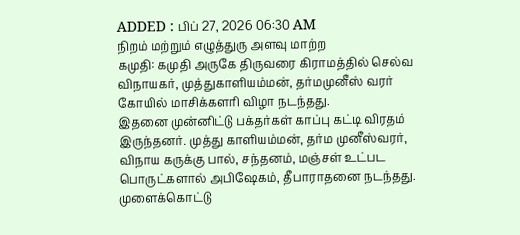ADDED : பிப் 27, 2026 06:30 AM
நிறம் மற்றும் எழுத்துரு அளவு மாற்ற
கமுதி: கமுதி அருகே திருவரை கிராமத்தில் செல்வ விநாயகர், முத்துகாளியம்மன், தர்மமுனீஸ் வரர் கோயில் மாசிக்களரி விழா நடந்தது.
இதனை முன்னிட்டு பக்தர்கள் காப்பு கட்டி விரதம் இருந்தனர். முத்து காளியம்மன், தர்ம முனீஸ்வரர், விநாய கருக்கு பால், சந்தனம், மஞ்சள் உட்பட பொருட்களால் அபிஷேகம், தீபாராதனை நடந்தது.
முளைக்கொட்டு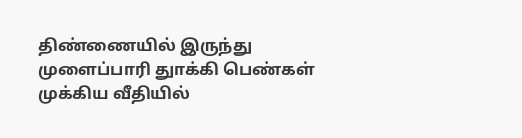திண்ணையில் இருந்து முளைப்பாரி துாக்கி பெண்கள் முக்கிய வீதியில்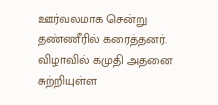ஊர்வலமாக சென்று தண்ணீரில் கரைத்தனர். விழாவில் கமுதி அதனை சுற்றியுள்ள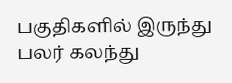பகுதிகளில் இருந்து பலர் கலந்து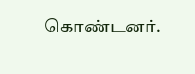கொண்டனர்.